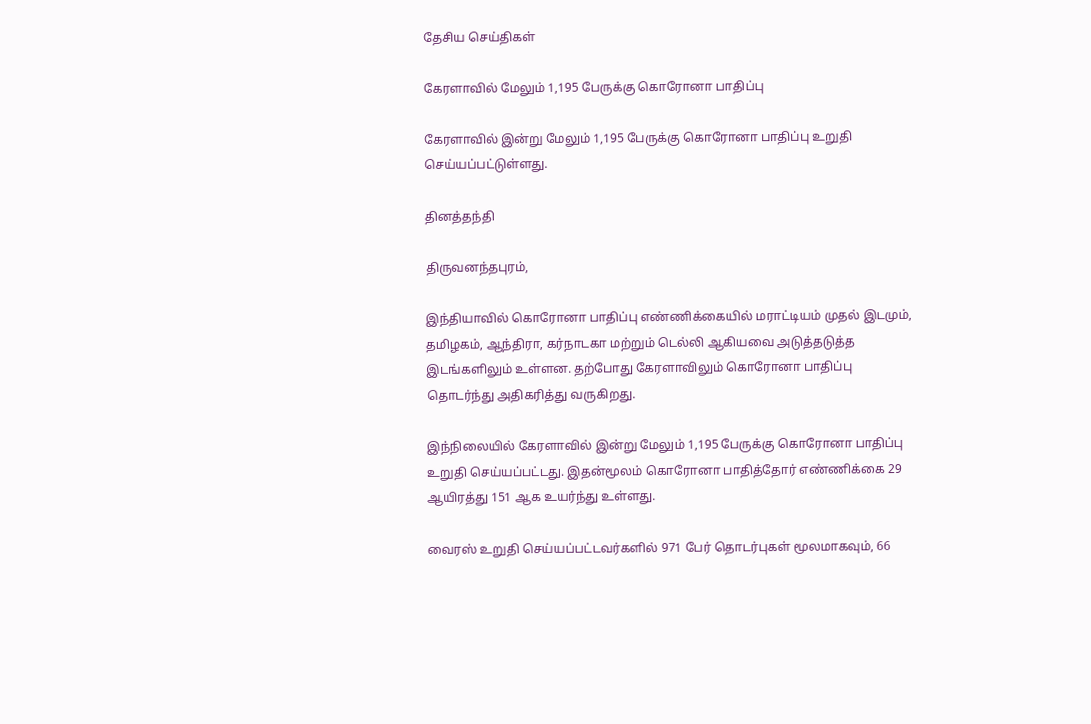தேசிய செய்திகள்

கேரளாவில் மேலும் 1,195 பேருக்கு கொரோனா பாதிப்பு

கேரளாவில் இன்று மேலும் 1,195 பேருக்கு கொரோனா பாதிப்பு உறுதி செய்யப்பட்டுள்ளது.

தினத்தந்தி

திருவனந்தபுரம்,

இந்தியாவில் கொரோனா பாதிப்பு எண்ணிக்கையில் மராட்டியம் முதல் இடமும், தமிழகம், ஆந்திரா, கர்நாடகா மற்றும் டெல்லி ஆகியவை அடுத்தடுத்த இடங்களிலும் உள்ளன. தற்போது கேரளாவிலும் கொரோனா பாதிப்பு தொடர்ந்து அதிகரித்து வருகிறது.

இந்நிலையில் கேரளாவில் இன்று மேலும் 1,195 பேருக்கு கொரோனா பாதிப்பு உறுதி செய்யப்பட்டது. இதன்மூலம் கொரோனா பாதித்தோர் எண்ணிக்கை 29 ஆயிரத்து 151 ஆக உயர்ந்து உள்ளது.

வைரஸ் உறுதி செய்யப்பட்டவர்களில் 971 பேர் தொடர்புகள் மூலமாகவும், 66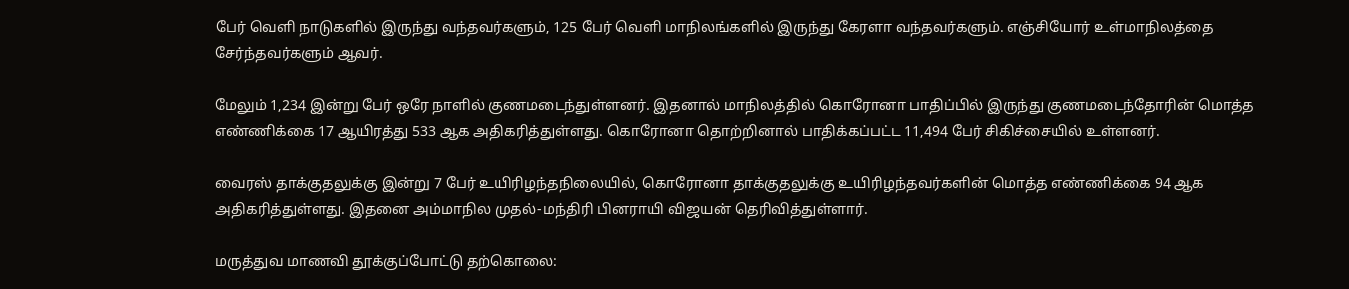பேர் வெளி நாடுகளில் இருந்து வந்தவர்களும், 125 பேர் வெளி மாநிலங்களில் இருந்து கேரளா வந்தவர்களும். எஞ்சியோர் உள்மாநிலத்தை சேர்ந்தவர்களும் ஆவர்.

மேலும் 1,234 இன்று பேர் ஒரே நாளில் குணமடைந்துள்ளனர். இதனால் மாநிலத்தில் கொரோனா பாதிப்பில் இருந்து குணமடைந்தோரின் மொத்த எண்ணிக்கை 17 ஆயிரத்து 533 ஆக அதிகரித்துள்ளது. கொரோனா தொற்றினால் பாதிக்கப்பட்ட 11,494 பேர் சிகிச்சையில் உள்ளனர்.

வைரஸ் தாக்குதலுக்கு இன்று 7 பேர் உயிரிழந்தநிலையில், கொரோனா தாக்குதலுக்கு உயிரிழந்தவர்களின் மொத்த எண்ணிக்கை 94 ஆக அதிகரித்துள்ளது. இதனை அம்மாநில முதல்-மந்திரி பினராயி விஜயன் தெரிவித்துள்ளார்.

மருத்துவ மாணவி தூக்குப்போட்டு தற்கொலை: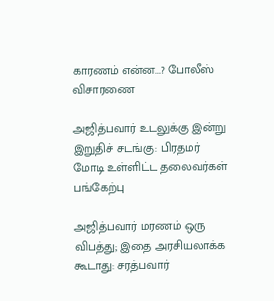காரணம் என்ன...? போலீஸ் விசாரணை

அஜித்பவார் உடலுக்கு இன்று இறுதிச் சடங்கு: பிரதமர் மோடி உள்ளிட்ட தலைவர்கள் பங்கேற்பு

அஜித்பவார் மரணம் ஒரு விபத்து; இதை அரசியலாக்க கூடாது: சரத்பவார்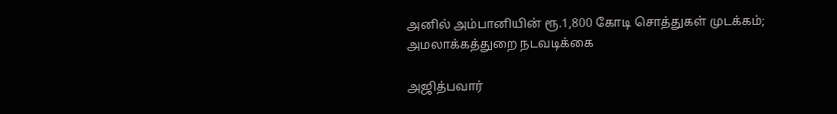அனில் அம்பானியின் ரூ.1,800 கோடி சொத்துகள் முடக்கம்; அமலாக்கத்துறை நடவடிக்கை

அஜித்பவார்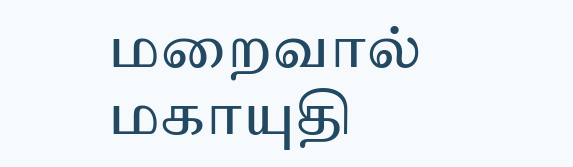மறைவால் மகாயுதி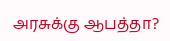அரசுக்கு ஆபத்தா?